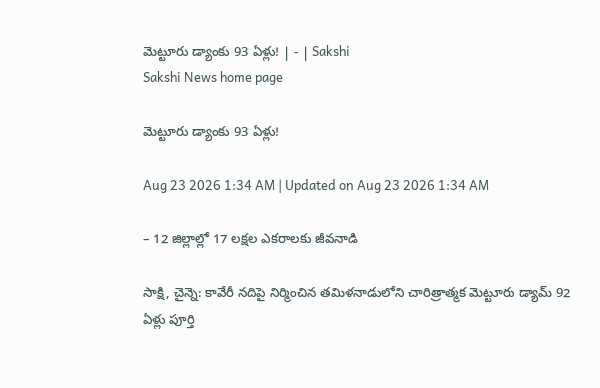మెట్టూరు డ్యాంకు 93 ఏళ్లు! | - | Sakshi
Sakshi News home page

మెట్టూరు డ్యాంకు 93 ఏళ్లు!

Aug 23 2026 1:34 AM | Updated on Aug 23 2026 1:34 AM

– 12 జిల్లాల్లో 17 లక్షల ఎకరాలకు జీవనాడి

సాక్షి, చైన్నె: కావేరీ నదిపై నిర్మించిన తమిళనాడులోని చారిత్రాత్మక మెట్టూరు డ్యామ్‌ 92 ఏళ్లు పూర్తి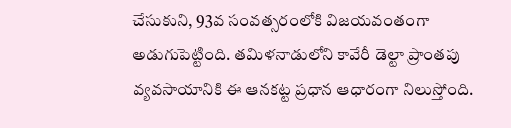చేసుకుని, 93వ సంవత్సరంలోకి విజయవంతంగా అడుగుపెట్టింది. తమిళనాడులోని కావేరీ డెల్టా ప్రాంతపు వ్యవసాయానికి ఈ ఆనకట్ట ప్రధాన ఆధారంగా నిలుస్తోంది.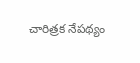చారిత్రక నేపథ్యం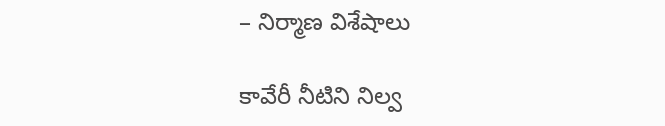– నిర్మాణ విశేషాలు

కావేరీ నీటిని నిల్వ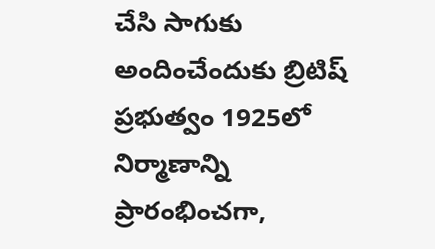చేసి సాగుకు అందించేందుకు బ్రిటిష్‌ ప్రభుత్వం 1925లో నిర్మాణాన్ని ప్రారంభించగా,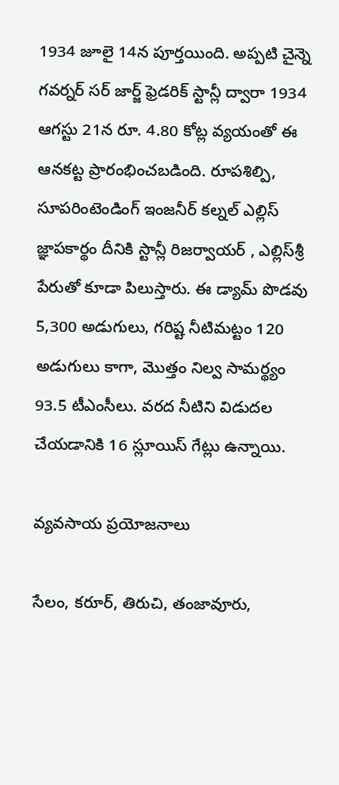1934 జూలై 14న పూర్తయింది. అప్పటి చైన్నె గవర్నర్‌ సర్‌ జార్జ్‌ ఫ్రెడరిక్‌ స్టాన్లీ ద్వారా 1934 ఆగస్టు 21న రూ. 4.80 కోట్ల వ్యయంతో ఈ ఆనకట్ట ప్రారంభించబడింది. రూపశిల్పి, సూపరింటెండింగ్‌ ఇంజనీర్‌ కల్నల్‌ ఎల్లిస్‌ జ్ఞాపకార్థం దీనికి స్టాన్లీ రిజర్వాయర్‌ , ఎల్లిస్‌శ్రీ పేరుతో కూడా పిలుస్తారు. ఈ డ్యామ్‌ పొడవు 5,300 అడుగులు, గరిష్ట నీటిమట్టం 120 అడుగులు కాగా, మొత్తం నిల్వ సామర్థ్యం 93.5 టీఎంసీలు. వరద నీటిని విడుదల చేయడానికి 16 స్లూయిస్‌ గేట్లు ఉన్నాయి.

వ్యవసాయ ప్రయోజనాలు

సేలం, కరూర్‌, తిరుచి, తంజావూరు,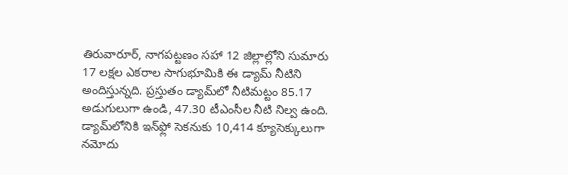తిరువారూర్‌, నాగపట్టణం సహా 12 జిల్లాల్లోని సుమారు 17 లక్షల ఎకరాల సాగుభూమికి ఈ డ్యామ్‌ నీటిని అందిస్తున్నది. ప్రస్తుతం డ్యామ్‌లో నీటిమట్టం 85.17 అడుగులుగా ఉండి, 47.30 టీఎంసీల నీటి నిల్వ ఉంది. డ్యామ్‌లోనికి ఇన్‌ఫ్లో సెకనుకు 10,414 క్యూసెక్కులుగా నమోదు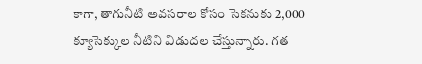కాగా, తాగునీటి అవసరాల కోసం సెకనుకు 2,000 క్యూసెక్కుల నీటిని విడుదల చేస్తున్నారు. గత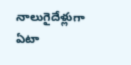నాలుగైదేళ్లుగా ఏటా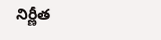నిర్ణీత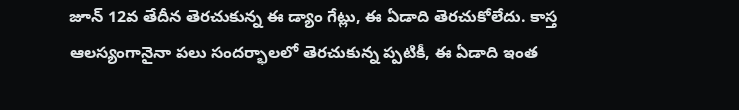జూన్‌ 12వ తేదీన తెరచుకున్న ఈ డ్యాం గేట్లు, ఈ ఏడాది తెరచుకోలేదు. కాస్త ఆలస్యంగానైనా పలు సందర్భాలలో తెరచుకున్న ప్పటికీ, ఈ ఏడాది ఇంత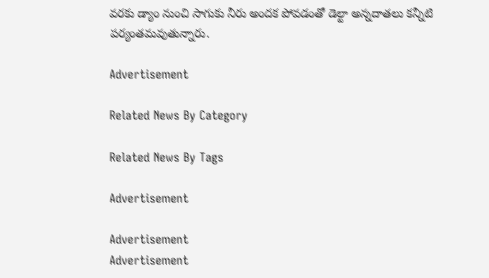వరకు డ్యాం నుంచి సాగుకు నీరు అందక పోవడంతో డెల్టా అన్నదాతలు కన్నీటి పర్యంతమవుతున్నారు.

Advertisement

Related News By Category

Related News By Tags

Advertisement

Advertisement
Advertisement